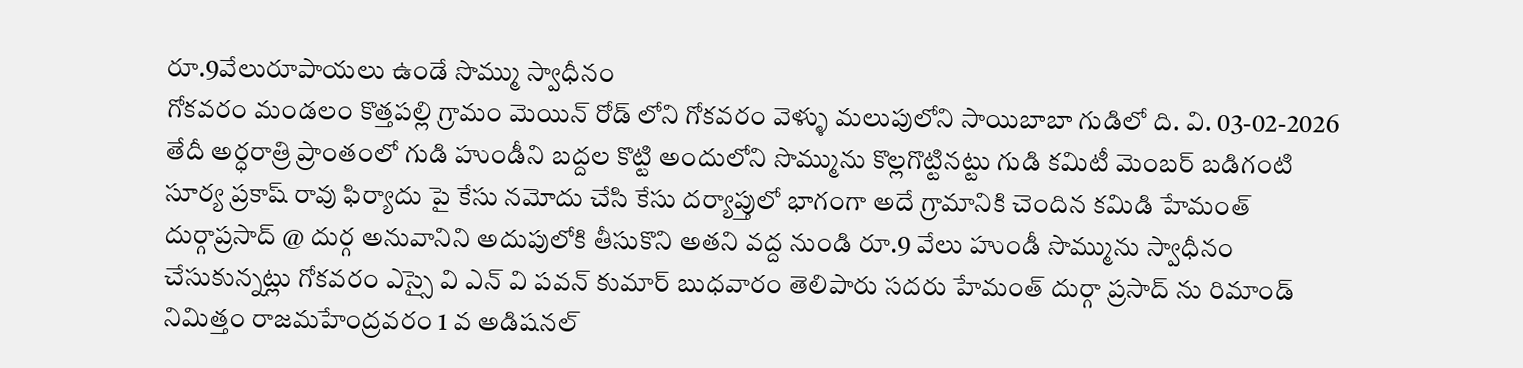రూ.9వేలురూపాయలు ఉండే సొమ్ము స్వాధీనం
గోకవరం మండలం కొత్తపల్లి గ్రామం మెయిన్ రోడ్ లోని గోకవరం వెళ్ళు మలుపులోని సాయిబాబా గుడిలో ది. వి. 03-02-2026 తేదీ అర్ధరాత్రి ప్రాంతంలో గుడి హుండీని బద్దల కొట్టి అందులోని సొమ్మును కొల్లగొట్టినట్టు గుడి కమిటీ మెంబర్ బడిగంటి సూర్య ప్రకాష్ రావు ఫిర్యాదు పై కేసు నమోదు చేసి కేసు దర్యాప్తులో భాగంగా అదే గ్రామానికి చెందిన కమిడి హేమంత్ దుర్గాప్రసాద్ @ దుర్గ అనువానిని అదుపులోకి తీసుకొని అతని వద్ద నుండి రూ.9 వేలు హుండీ సొమ్మును స్వాధీనం చేసుకున్నట్లు గోకవరం ఎస్సై వి ఎన్ వి పవన్ కుమార్ బుధవారం తెలిపారు సదరు హేమంత్ దుర్గా ప్రసాద్ ను రిమాండ్ నిమిత్తం రాజమహేంద్రవరం 1 వ అడిషనల్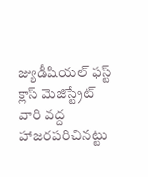జ్యుడీషియల్ ఫస్ట్ క్లాస్ మెజిస్ట్రేట్ వారి వద్ద హాజరపరిచినట్టు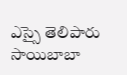ఎస్సై తెలిపారు
సాయిబాబా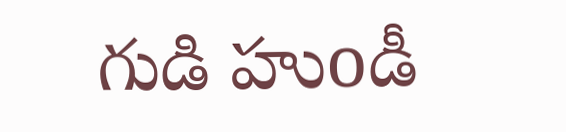గుడి హుoడీ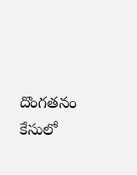దొంగతనం కేసులో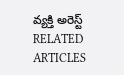వ్యక్తి అరెస్ట్
RELATED ARTICLES